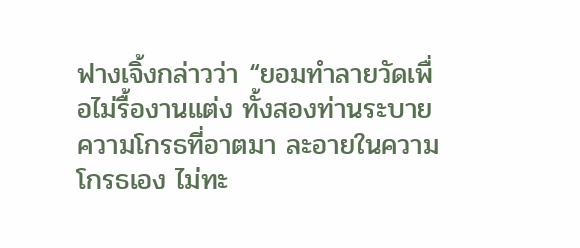ฟางเจิ้งกล่าวว่า “ยอมทำลายวัดเพื่อไม่รื้องานแต่ง ทั้งสองท่านระบายความโกรธที่อาตมา ละอายในความโกรธเอง ไม่ทะ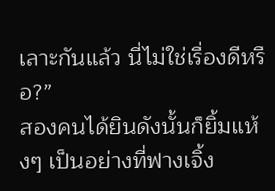เลาะกันแล้ว นี่ไม่ใช่เรื่องดีหรือ?”
สองคนได้ยินดังนั้นก็ยิ้มแห้งๆ เป็นอย่างที่ฟางเจิ้ง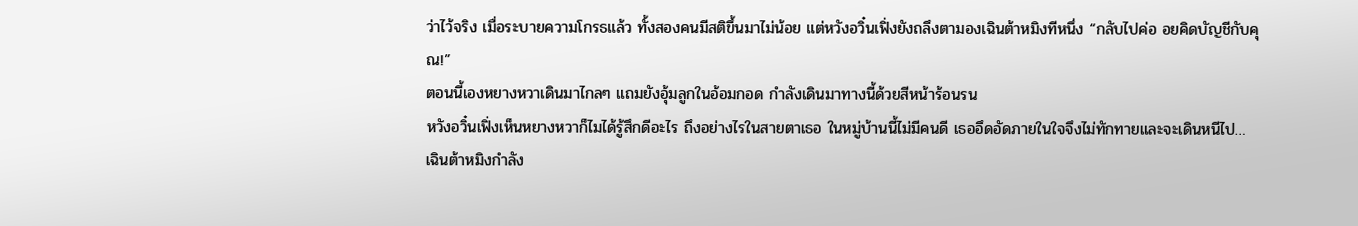ว่าไว้จริง เมื่อระบายความโกรธแล้ว ทั้งสองคนมีสติขึ้นมาไม่น้อย แต่หวังอวิ๋นเฟิ่งยังถลึงตามองเฉินต้าหมิงทีหนึ่ง “กลับไปค่อ อยคิดบัญชีกับคุณ!”
ตอนนี้เองหยางหวาเดินมาไกลๆ แถมยังอุ้มลูกในอ้อมกอด กำลังเดินมาทางนี้ด้วยสีหน้าร้อนรน
หวังอวิ๋นเฟิ่งเห็นหยางหวาก็ไมได้รู้สึกดีอะไร ถึงอย่างไรในสายตาเธอ ในหมู่บ้านนี้ไม่มีคนดี เธออึดอัดภายในใจจึงไม่ทักทายและจะเดินหนีไป…
เฉินต้าหมิงกำลัง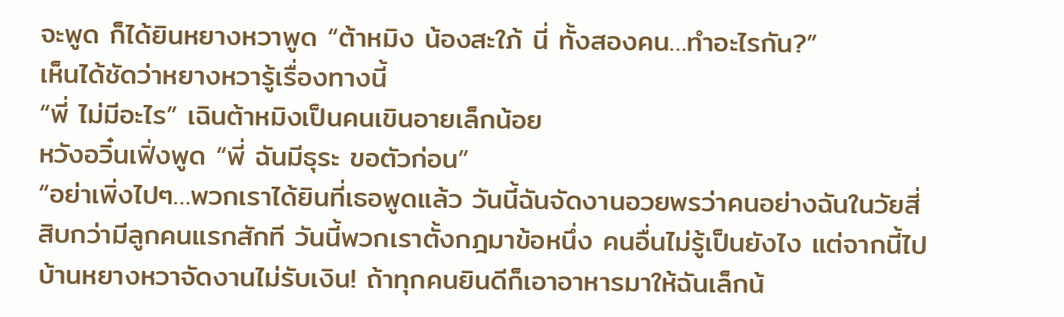จะพูด ก็ได้ยินหยางหวาพูด “ต้าหมิง น้องสะใภ้ นี่ ทั้งสองคน…ทำอะไรกัน?”
เห็นได้ชัดว่าหยางหวารู้เรื่องทางนี้
“พี่ ไม่มีอะไร” เฉินต้าหมิงเป็นคนเขินอายเล็กน้อย
หวังอวิ๋นเฟิ่งพูด “พี่ ฉันมีธุระ ขอตัวก่อน”
“อย่าเพิ่งไปๆ…พวกเราได้ยินที่เธอพูดแล้ว วันนี้ฉันจัดงานอวยพรว่าคนอย่างฉันในวัยสี่สิบกว่ามีลูกคนแรกสักที วันนี้พวกเราตั้งกฎมาข้อหนึ่ง คนอื่นไม่รู้เป็นยังไง แต่จากนี้ไป บ้านหยางหวาจัดงานไม่รับเงิน! ถ้าทุกคนยินดีก็เอาอาหารมาให้ฉันเล็กน้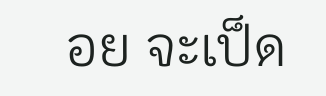อย จะเป็ด